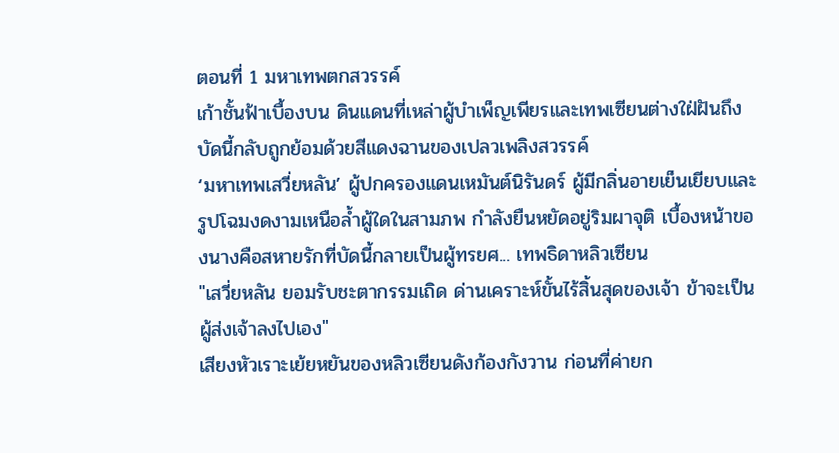ตอนที่ 1 มหาเทพตกสวรรค์
เก้าชั้นฟ้าเบื้องบน ดินแดนที่เหล่าผู้บำเพ็ญเพียรและเทพเซียนต่างใฝ่ฝันถึง บัดนี้กลับถูกย้อมด้วยสีแดงฉานของเปลวเพลิงสวรรค์
‘มหาเทพเสวี่ยหลัน’ ผู้ปกครองแดนเหมันต์นิรันดร์ ผู้มีกลิ่นอายเย็นเยียบและรูปโฉมงดงามเหนือล้ำผู้ใดในสามภพ กำลังยืนหยัดอยู่ริมผาจุติ เบื้องหน้าของนางคือสหายรักที่บัดนี้กลายเป็นผู้ทรยศ... เทพธิดาหลิวเซียน
"เสวี่ยหลัน ยอมรับชะตากรรมเถิด ด่านเคราะห์ขั้นไร้สิ้นสุดของเจ้า ข้าจะเป็นผู้ส่งเจ้าลงไปเอง"
เสียงหัวเราะเย้ยหยันของหลิวเซียนดังก้องกังวาน ก่อนที่ค่ายก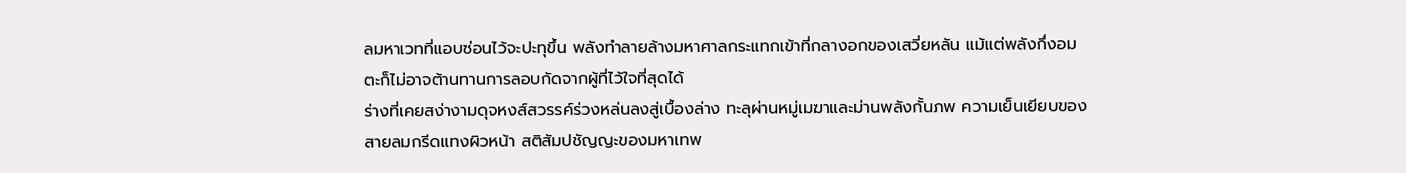ลมหาเวทที่แอบซ่อนไว้จะปะทุขึ้น พลังทำลายล้างมหาศาลกระแทกเข้าที่กลางอกของเสวี่ยหลัน แม้แต่พลังกึ่งอมตะก็ไม่อาจต้านทานการลอบกัดจากผู้ที่ไว้ใจที่สุดได้
ร่างที่เคยสง่างามดุจหงส์สวรรค์ร่วงหล่นลงสู่เบื้องล่าง ทะลุผ่านหมู่เมฆาและม่านพลังกั้นภพ ความเย็นเยียบของสายลมกรีดแทงผิวหน้า สติสัมปชัญญะของมหาเทพ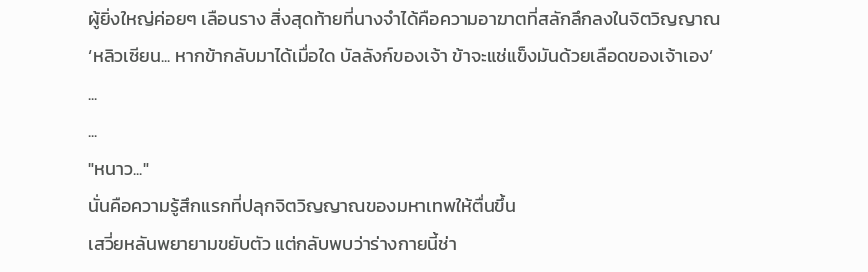ผู้ยิ่งใหญ่ค่อยๆ เลือนราง สิ่งสุดท้ายที่นางจำได้คือความอาฆาตที่สลักลึกลงในจิตวิญญาณ
‘หลิวเซียน... หากข้ากลับมาได้เมื่อใด บัลลังก์ของเจ้า ข้าจะแช่แข็งมันด้วยเลือดของเจ้าเอง’
...
...
"หนาว..."
นั่นคือความรู้สึกแรกที่ปลุกจิตวิญญาณของมหาเทพให้ตื่นขึ้น
เสวี่ยหลันพยายามขยับตัว แต่กลับพบว่าร่างกายนี้ช่า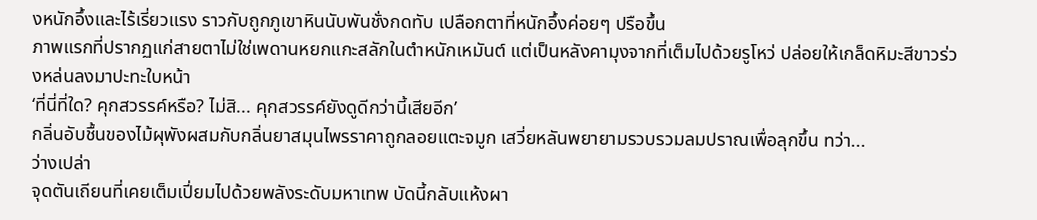งหนักอึ้งและไร้เรี่ยวแรง ราวกับถูกภูเขาหินนับพันชั่งกดทับ เปลือกตาที่หนักอึ้งค่อยๆ ปรือขึ้น
ภาพแรกที่ปรากฏแก่สายตาไม่ใช่เพดานหยกแกะสลักในตำหนักเหมันต์ แต่เป็นหลังคามุงจากที่เต็มไปด้วยรูโหว่ ปล่อยให้เกล็ดหิมะสีขาวร่วงหล่นลงมาปะทะใบหน้า
‘ที่นี่ที่ใด? คุกสวรรค์หรือ? ไม่สิ... คุกสวรรค์ยังดูดีกว่านี้เสียอีก’
กลิ่นอับชื้นของไม้ผุพังผสมกับกลิ่นยาสมุนไพรราคาถูกลอยแตะจมูก เสวี่ยหลันพยายามรวบรวมลมปราณเพื่อลุกขึ้น ทว่า...
ว่างเปล่า
จุดตันเถียนที่เคยเต็มเปี่ยมไปด้วยพลังระดับมหาเทพ บัดนี้กลับแห้งผา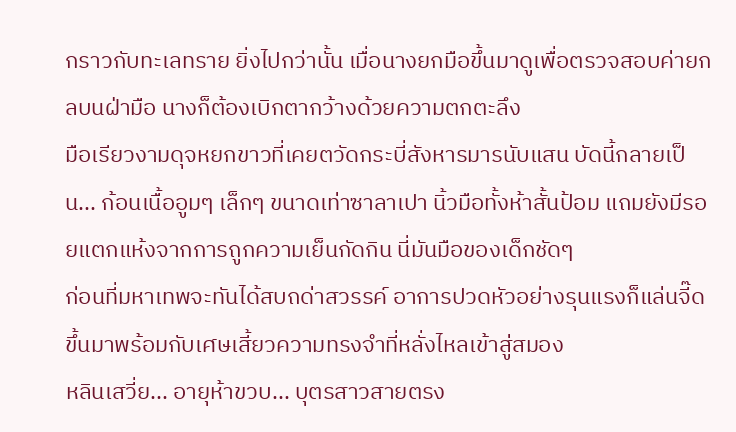กราวกับทะเลทราย ยิ่งไปกว่านั้น เมื่อนางยกมือขึ้นมาดูเพื่อตรวจสอบค่ายกลบนฝ่ามือ นางก็ต้องเบิกตากว้างด้วยความตกตะลึง
มือเรียวงามดุจหยกขาวที่เคยตวัดกระบี่สังหารมารนับแสน บัดนี้กลายเป็น... ก้อนเนื้ออูมๆ เล็กๆ ขนาดเท่าซาลาเปา นิ้วมือทั้งห้าสั้นป้อม แถมยังมีรอยแตกแห้งจากการถูกความเย็นกัดกิน นี่มันมือของเด็กชัดๆ
ก่อนที่มหาเทพจะทันได้สบถด่าสวรรค์ อาการปวดหัวอย่างรุนแรงก็แล่นจี๊ดขึ้นมาพร้อมกับเศษเสี้ยวความทรงจำที่หลั่งไหลเข้าสู่สมอง
หลินเสวี่ย... อายุห้าขวบ... บุตรสาวสายตรง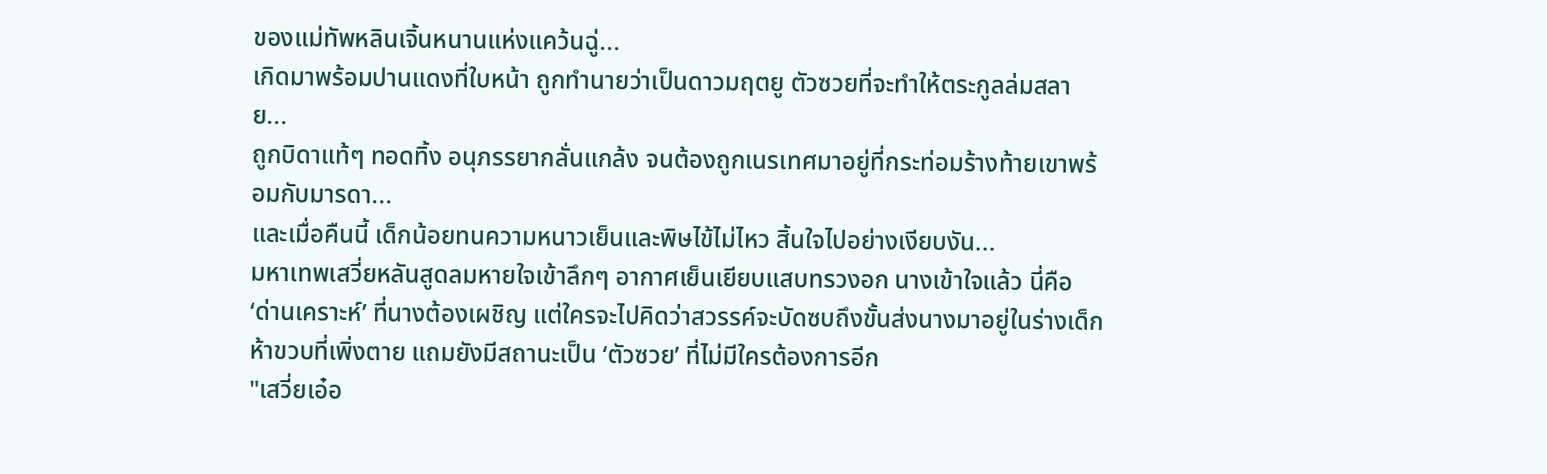ของแม่ทัพหลินเจิ้นหนานแห่งแคว้นฉู่...
เกิดมาพร้อมปานแดงที่ใบหน้า ถูกทำนายว่าเป็นดาวมฤตยู ตัวซวยที่จะทำให้ตระกูลล่มสลาย...
ถูกบิดาแท้ๆ ทอดทิ้ง อนุภรรยากลั่นแกล้ง จนต้องถูกเนรเทศมาอยู่ที่กระท่อมร้างท้ายเขาพร้อมกับมารดา...
และเมื่อคืนนี้ เด็กน้อยทนความหนาวเย็นและพิษไข้ไม่ไหว สิ้นใจไปอย่างเงียบงัน...
มหาเทพเสวี่ยหลันสูดลมหายใจเข้าลึกๆ อากาศเย็นเยียบแสบทรวงอก นางเข้าใจแล้ว นี่คือ ‘ด่านเคราะห์’ ที่นางต้องเผชิญ แต่ใครจะไปคิดว่าสวรรค์จะบัดซบถึงขั้นส่งนางมาอยู่ในร่างเด็กห้าขวบที่เพิ่งตาย แถมยังมีสถานะเป็น ‘ตัวซวย’ ที่ไม่มีใครต้องการอีก
"เสวี่ยเอ๋อ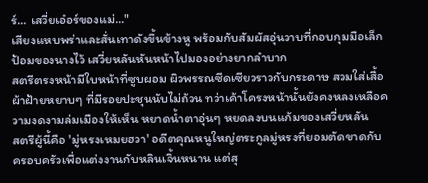ร์... เสวี่ยเอ๋อร์ของแม่..."
เสียงแหบพร่าและสั่นเทาดังขึ้นข้างหู พร้อมกับสัมผัสอุ่นวาบที่กอบกุมมือเล็กป้อมของนางไว้ เสวี่ยหลันหันหน้าไปมองอย่างยากลำบาก
สตรีตรงหน้ามีใบหน้าที่ซูบผอม ผิวพรรณซีดเซียวราวกับกระดาษ สวมใส่เสื้อผ้าฝ้ายหยาบๆ ที่มีรอยปะชุนนับไม่ถ้วน ทว่าเค้าโครงหน้านั้นยังคงหลงเหลือความงดงามล่มเมืองให้เห็น หยาดน้ำตาอุ่นๆ หยดลงบนแก้มของเสวี่ยหลัน
สตรีผู้นี้คือ 'มู่หรงเหมยฮวา' อดีตคุณหนูใหญ่ตระกูลมู่หรงที่ยอมตัดขาดกับครอบครัวเพื่อแต่งงานกับหลินเจิ้นหนาน แต่สุ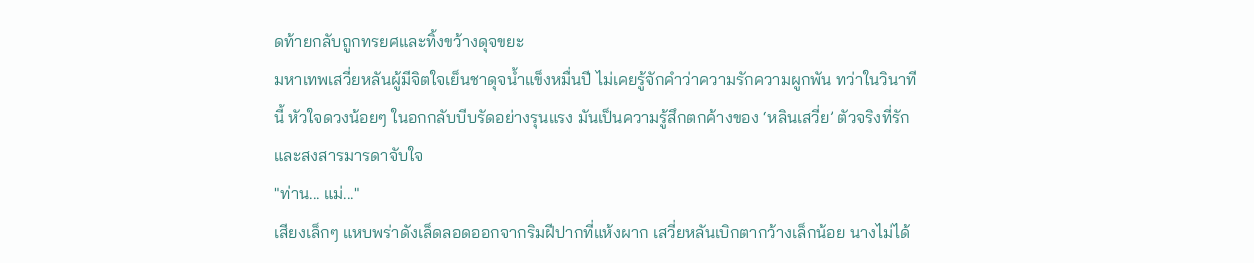ดท้ายกลับถูกทรยศและทิ้งขว้างดุจขยะ
มหาเทพเสวี่ยหลันผู้มีจิตใจเย็นชาดุจน้ำแข็งหมื่นปี ไม่เคยรู้จักคำว่าความรักความผูกพัน ทว่าในวินาทีนี้ หัวใจดวงน้อยๆ ในอกกลับบีบรัดอย่างรุนแรง มันเป็นความรู้สึกตกค้างของ ‘หลินเสวี่ย’ ตัวจริงที่รักและสงสารมารดาจับใจ
"ท่าน... แม่..."
เสียงเล็กๆ แหบพร่าดังเล็ดลอดออกจากริมฝีปากที่แห้งผาก เสวี่ยหลันเบิกตากว้างเล็กน้อย นางไม่ได้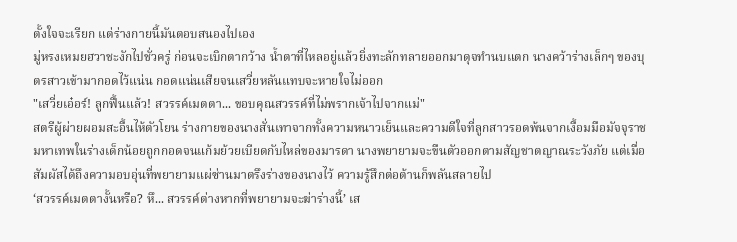ตั้งใจจะเรียก แต่ร่างกายนี้มันตอบสนองไปเอง
มู่หรงเหมยฮวาชะงักไปชั่วครู่ ก่อนจะเบิกตากว้าง น้ำตาที่ไหลอยู่แล้วยิ่งทะลักทลายออกมาดุจทำนบแตก นางคว้าร่างเล็กๆ ของบุตรสาวเข้ามากอดไว้แน่น กอดแน่นเสียจนเสวี่ยหลันแทบจะหายใจไม่ออก
"เสวี่ยเอ๋อร์! ลูกฟื้นแล้ว! สวรรค์เมตตา... ขอบคุณสวรรค์ที่ไม่พรากเจ้าไปจากแม่"
สตรีผู้ผ่ายผอมสะอื้นไห้ตัวโยน ร่างกายของนางสั่นเทาจากทั้งความหนาวเย็นและความดีใจที่ลูกสาวรอดพ้นจากเงื้อมมือมัจจุราช
มหาเทพในร่างเด็กน้อยถูกกอดจนแก้มย้วยเบียดกับไหล่ของมารดา นางพยายามจะขืนตัวออกตามสัญชาตญาณระวังภัย แต่เมื่อสัมผัสได้ถึงความอบอุ่นที่พยายามแผ่ซ่านมาตรึงร่างของนางไว้ ความรู้สึกต่อต้านก็พลันสลายไป
‘สวรรค์เมตตางั้นหรือ? หึ... สวรรค์ต่างหากที่พยายามจะฆ่าร่างนี้’ เส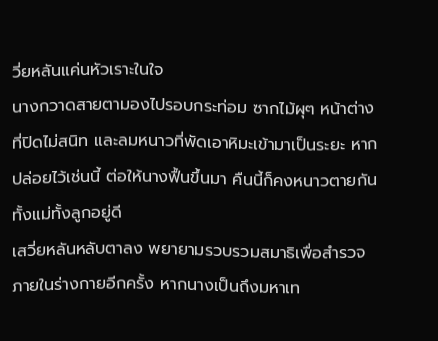วี่ยหลันแค่นหัวเราะในใจ
นางกวาดสายตามองไปรอบกระท่อม ซากไม้ผุๆ หน้าต่างที่ปิดไม่สนิท และลมหนาวที่พัดเอาหิมะเข้ามาเป็นระยะ หากปล่อยไว้เช่นนี้ ต่อให้นางฟื้นขึ้นมา คืนนี้ก็คงหนาวตายกันทั้งแม่ทั้งลูกอยู่ดี
เสวี่ยหลันหลับตาลง พยายามรวบรวมสมาธิเพื่อสำรวจภายในร่างกายอีกครั้ง หากนางเป็นถึงมหาเท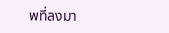พที่ลงมา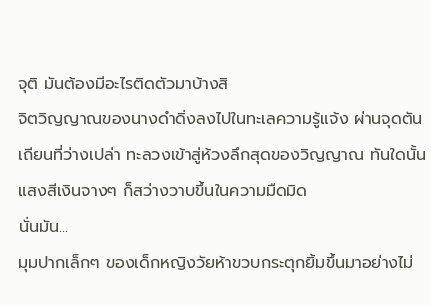จุติ มันต้องมีอะไรติดตัวมาบ้างสิ
จิตวิญญาณของนางดำดิ่งลงไปในทะเลความรู้แจ้ง ผ่านจุดตันเถียนที่ว่างเปล่า ทะลวงเข้าสู่ห้วงลึกสุดของวิญญาณ ทันใดนั้น แสงสีเงินจางๆ ก็สว่างวาบขึ้นในความมืดมิด
นั่นมัน...
มุมปากเล็กๆ ของเด็กหญิงวัยห้าขวบกระตุกยิ้มขึ้นมาอย่างไม่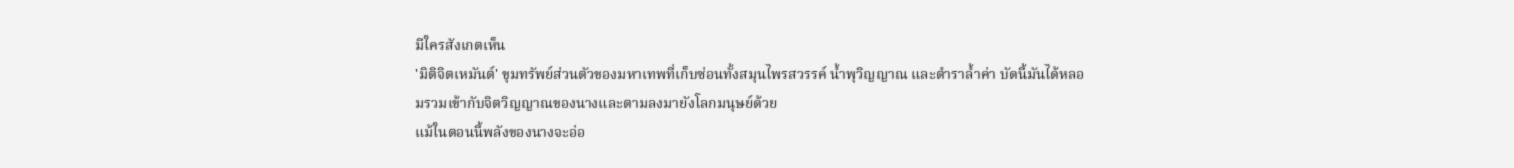มีใครสังเกตเห็น
'มิติจิตเหมันต์' ขุมทรัพย์ส่วนตัวของมหาเทพที่เก็บซ่อนทั้งสมุนไพรสวรรค์ น้ำพุวิญญาณ และตำราล้ำค่า บัดนี้มันได้หลอมรวมเข้ากับจิตวิญญาณของนางและตามลงมายังโลกมนุษย์ด้วย
แม้ในตอนนี้พลังของนางจะอ่อ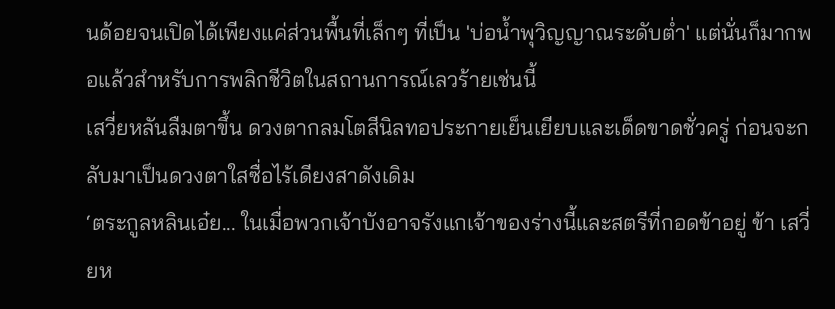นด้อยจนเปิดได้เพียงแค่ส่วนพื้นที่เล็กๆ ที่เป็น 'บ่อน้ำพุวิญญาณระดับต่ำ' แต่นั่นก็มากพอแล้วสำหรับการพลิกชีวิตในสถานการณ์เลวร้ายเช่นนี้
เสวี่ยหลันลืมตาขึ้น ดวงตากลมโตสีนิลทอประกายเย็นเยียบและเด็ดขาดชั่วครู่ ก่อนจะกลับมาเป็นดวงตาใสซื่อไร้เดียงสาดังเดิม
‘ตระกูลหลินเอ๋ย... ในเมื่อพวกเจ้าบังอาจรังแกเจ้าของร่างนี้และสตรีที่กอดข้าอยู่ ข้า เสวี่ยห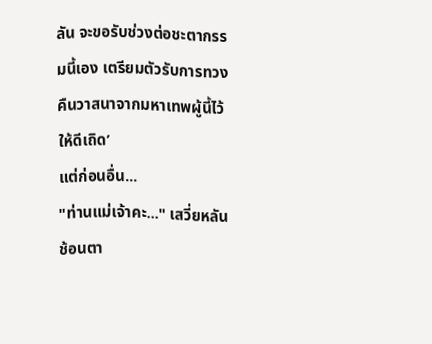ลัน จะขอรับช่วงต่อชะตากรรมนี้เอง เตรียมตัวรับการทวงคืนวาสนาจากมหาเทพผู้นี้ไว้ให้ดีเถิด’
แต่ก่อนอื่น...
"ท่านแม่เจ้าคะ..." เสวี่ยหลันช้อนตา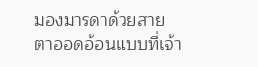มองมารดาด้วยสายตาออดอ้อนแบบที่เจ้า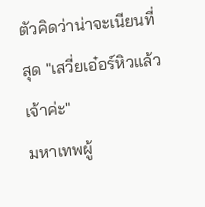ตัวคิดว่าน่าจะเนียนที่สุด "เสวี่ยเอ๋อร์หิวแล้วเจ้าค่ะ"
มหาเทพผู้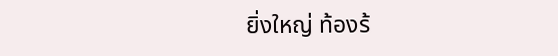ยิ่งใหญ่ ท้องร้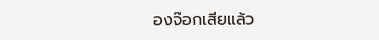องจ๊อกเสียแล้ว